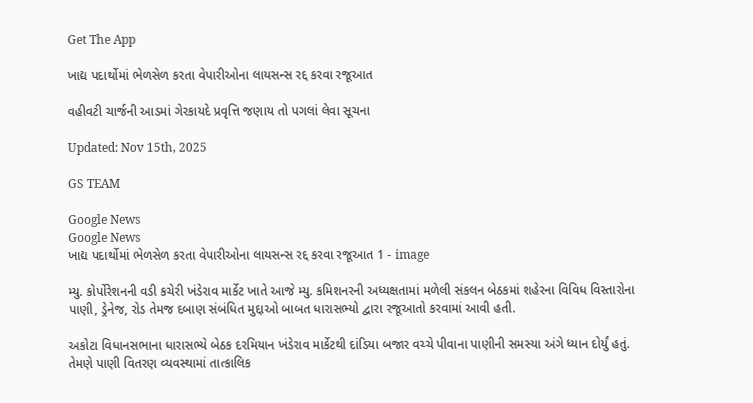Get The App

ખાદ્ય પદાર્થોમાં ભેળસેળ કરતા વેપારીઓના લાયસન્સ રદ્દ કરવા રજૂઆત

વહીવટી ચાર્જની આડમાં ગેરકાયદે પ્રવૃત્તિ જણાય તો પગલાં લેવા સૂચના

Updated: Nov 15th, 2025

GS TEAM

Google News
Google News
ખાદ્ય પદાર્થોમાં ભેળસેળ કરતા વેપારીઓના લાયસન્સ રદ્દ કરવા રજૂઆત 1 - image

મ્યુ. કોર્પોરેશનની વડી કચેરી ખંડેરાવ માર્કેટ ખાતે આજે મ્યુ. કમિશનરની અધ્યક્ષતામાં મળેલી સંકલન બેઠકમાં શહેરના વિવિધ વિસ્તારોના પાણી, ડ્રેનેજ, રોડ તેમજ દબાણ સંબંધિત મુદ્દાઓ બાબત ધારાસભ્યો દ્વારા રજૂઆતો કરવામાં આવી હતી.

અકોટા વિધાનસભાના ધારાસભ્યે બેઠક દરમિયાન ખંડેરાવ માર્કેટથી દાંડિયા બજાર વચ્ચે પીવાના પાણીની સમસ્યા અંગે ધ્યાન દોર્યું હતું. તેમણે પાણી વિતરણ વ્યવસ્થામાં તાત્કાલિક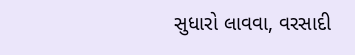સુધારો લાવવા, વરસાદી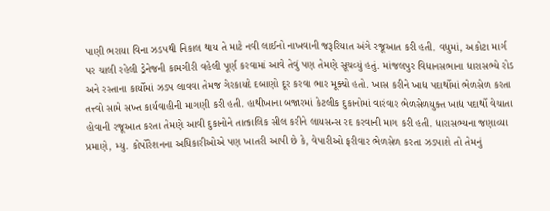પાણી ભરાયા વિના ઝડપથી નિકાલ થાય તે માટે નવી લાઈનો નાખવાની જરૂરિયાત અંગે રજૂઆત કરી હતી. વધુમાં, અકોટા માર્ગ પર ચાલી રહેલી ડ્રેનેજની કામગીરી વહેલી પૂર્ણ કરવામાં આવે તેવું પણ તેમણે સૂચવ્યું હતું. માંજલપુર વિધાનસભાના ધારાસભ્યે રોડ અને રસ્તાના કાર્યોમાં ઝડપ લાવવા તેમજ ગેરકાયદે દબાણો દૂર કરવા ભાર મૂક્યો હતો. ખાસ કરીને ખાદ્ય પદાર્થોમાં ભેળસેળ કરતા તત્ત્વો સામે સખ્ત કાર્યવાહીની માગણી કરી હતી. હાથીખાના બજારમાં કેટલીક દુકાનોમાં વારંવાર ભેળસેળયુક્ત ખાદ્ય પદાર્થો વેચાતા હોવાની રજૂઆત કરતા તેમણે આવી દુકાનોને તાત્કાલિક સીલ કરીને લાયસન્સ રદ કરવાની માગ કરી હતી. ધારાસભ્યના જણાવ્યા પ્રમાણે, મ્યુ. કોર્પોરેશનના અધિકારીઓએ પણ ખાતરી આપી છે કે, વેપારીઓ ફરીવાર ભેળસેળ કરતા ઝડપાશે તો તેમનું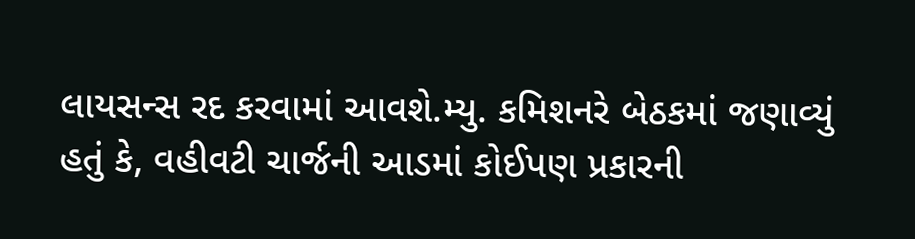લાયસન્સ રદ કરવામાં આવશે.મ્યુ. કમિશનરે બેઠકમાં જણાવ્યું હતું કે, વહીવટી ચાર્જની આડમાં કોઈપણ પ્રકારની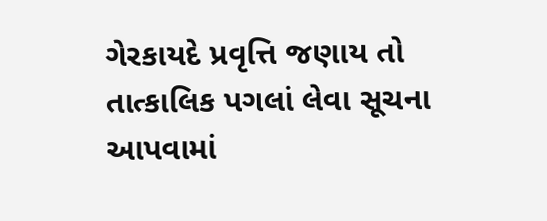ગેરકાયદે પ્રવૃત્તિ જણાય તો તાત્કાલિક પગલાં લેવા સૂચના આપવામાં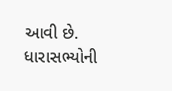આવી છે. ધારાસભ્યોની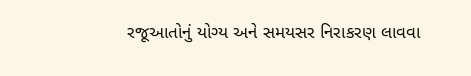રજૂઆતોનું યોગ્ય અને સમયસર નિરાકરણ લાવવા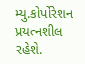મ્યુ.કોર્પોરેશન પ્રયત્નશીલ રહેશે.